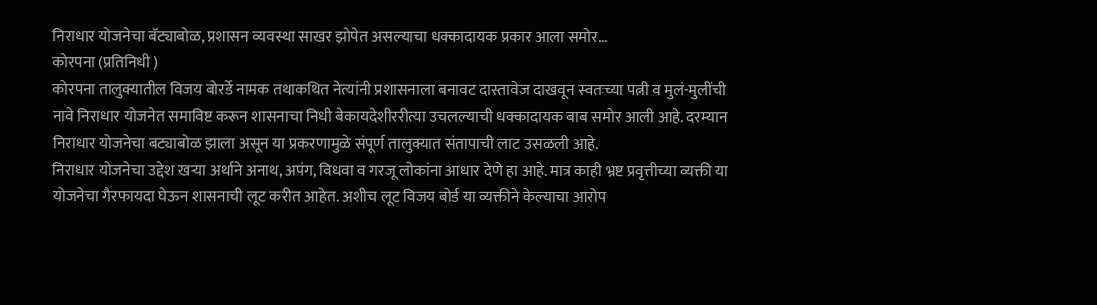निराधार योजनेचा बॅट्याबोळ, प्रशासन व्यवस्था साखर झोपेत असल्याचा धक्कादायक प्रकार आला समोर…
कोरपना (प्रतिनिधी )
कोरपना तालुक्यातील विजय बोरर्डे नामक तथाकथित नेत्यांनी प्रशासनाला बनावट दास्तावेज दाखवून स्वतःच्या पत्नी व मुलं-मुलींची नावे निराधार योजनेत समाविष्ट करून शासनाचा निधी बेकायदेशीररीत्या उचलल्याची धक्कादायक बाब समोर आली आहे. दरम्यान निराधार योजनेचा बट्याबोळ झाला असून या प्रकरणामुळे संपूर्ण तालुक्यात संतापाची लाट उसळली आहे.
निराधार योजनेचा उद्देश खऱ्या अर्थाने अनाथ, अपंग, विधवा व गरजू लोकांना आधार देणे हा आहे. मात्र काही भ्रष्ट प्रवृत्तीच्या व्यक्ती या योजनेचा गैरफायदा घेऊन शासनाची लूट करीत आहेत. अशीच लूट विजय बोर्ड या व्यक्तीने केल्याचा आरोप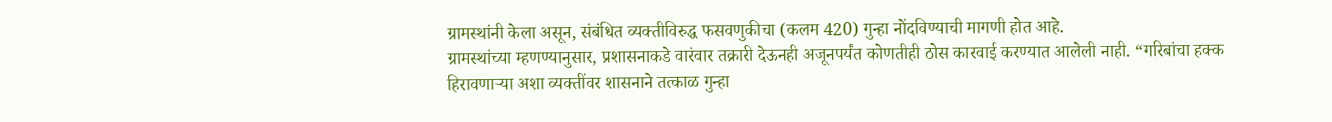ग्रामस्थांनी केला असून, संबंधित व्यक्तीविरुद्ध फसवणुकीचा (कलम 420) गुन्हा नोंदविण्याची मागणी होत आहे.
ग्रामस्थांच्या म्हणण्यानुसार, प्रशासनाकडे वारंवार तक्रारी देऊनही अजूनपर्यंत कोणतीही ठोस कारवाई करण्यात आलेली नाही. “गरिबांचा हक्क हिरावणाऱ्या अशा व्यक्तींवर शासनाने तत्काळ गुन्हा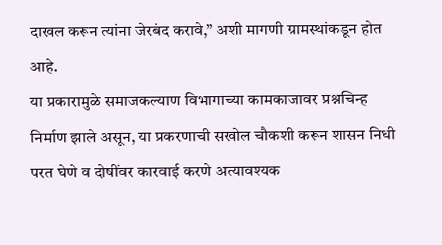दाखल करून त्यांना जेरबंद करावे,” अशी मागणी ग्रामस्थांकडून होत आहे.
या प्रकारामुळे समाजकल्याण विभागाच्या कामकाजावर प्रश्नचिन्ह निर्माण झाले असून, या प्रकरणाची सखोल चौकशी करून शासन निधी परत घेणे व दोषींवर कारवाई करणे अत्यावश्यक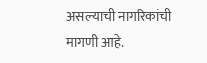असल्याची नागरिकांची मागणी आहे.